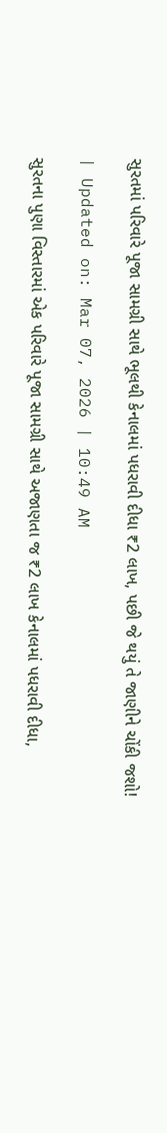સુરતમાં પરિવારે પૂજા સામગ્રી સાથે ભૂલથી કેનાલમાં પધરાવી દીધા ₹2 લાખ, પછી જે થયું તે જાણીને ચોંકી જશો!

| Updated on: Mar 07, 2026 | 10:49 AM

સુરતના પુણા વિસ્તારમાં એક પરિવારે પૂજા સામગ્રી સાથે અજાણતા જ ₹2 લાખ કેનાલમાં પધરાવી દીધા,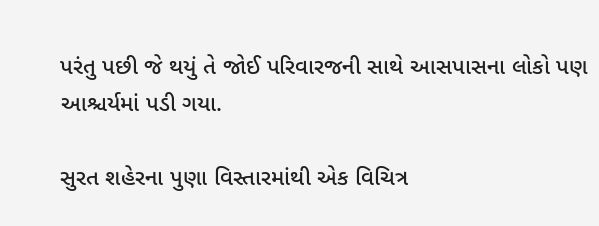પરંતુ પછી જે થયું તે જોઈ પરિવારજની સાથે આસપાસના લોકો પણ આશ્ચર્યમાં પડી ગયા.

સુરત શહેરના પુણા વિસ્તારમાંથી એક વિચિત્ર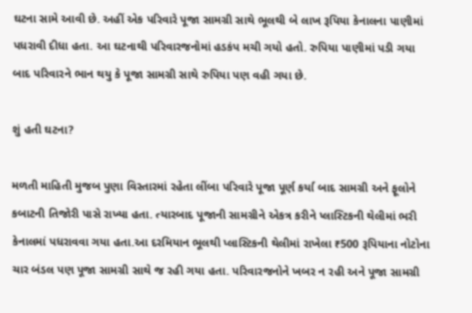ઘટના સામે આવી છે. અહીં એક પરિવારે પૂજા સામગ્રી સાથે ભૂલથી બે લાખ રૂપિયા કેનાલના પાણીમાં પધરાવી દીધા હતા. આ ઘટનાથી પરિવારજનોમાં હડકંપ મચી ગયો હતો. રુપિયા પાણીમાં પડી ગયા બાદ પરિવારને ભાન થયુ કે પૂજા સામગ્રી સાથે રુપિયા પણ વહી ગયા છે.

શું હતી ઘટના?

મળતી માહિતી મુજબ પુણા વિસ્તારમાં રહેતા લીંબા પરિવારે પૂજા પૂર્ણ કર્યા બાદ સામગ્રી અને ફૂલોને કબાટની તિજોરી પાસે રાખ્યા હતા. ત્યારબાદ પૂજાની સામગ્રીને એકત્ર કરીને પ્લાસ્ટિકની થેલીમાં ભરી કેનાલમાં પધરાવવા ગયા હતા.આ દરમિયાન ભૂલથી પ્લાસ્ટિકની થેલીમાં રાખેલા ₹500 રૂપિયાના નોટોના ચાર બંડલ પણ પૂજા સામગ્રી સાથે જ રહી ગયા હતા. પરિવારજનોને ખબર ન રહી અને પૂજા સામગ્રી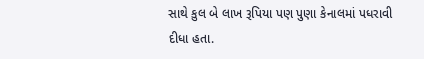સાથે કુલ બે લાખ રૂપિયા પણ પુણા કેનાલમાં પધરાવી દીધા હતા.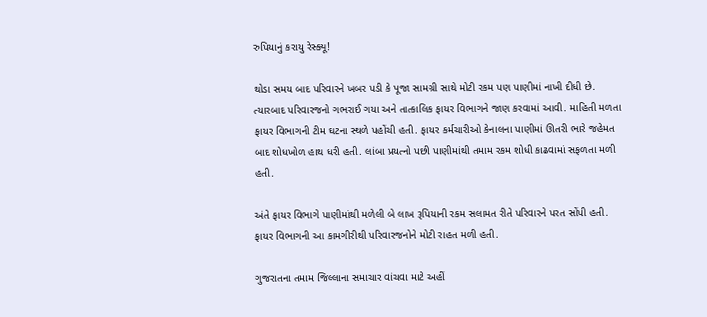રુપિયાનું કરાયુ રેસ્ક્યૂ!

થોડા સમય બાદ પરિવારને ખબર પડી કે પૂજા સામગ્રી સાથે મોટી રકમ પણ પાણીમાં નાખી દીધી છે. ત્યારબાદ પરિવારજનો ગભરાઈ ગયા અને તાત્કાલિક ફાયર વિભાગને જાણ કરવામાં આવી. માહિતી મળતા ફાયર વિભાગની ટીમ ઘટના સ્થળે પહોંચી હતી. ફાયર કર્મચારીઓ કેનાલના પાણીમાં ઊતરી ભારે જહેમત બાદ શોધખોળ હાથ ધરી હતી. લાંબા પ્રયત્નો પછી પાણીમાંથી તમામ રકમ શોધી કાઢવામાં સફળતા મળી હતી.

અંતે ફાયર વિભાગે પાણીમાંથી મળેલી બે લાખ રૂપિયાની રકમ સલામત રીતે પરિવારને પરત સોંપી હતી. ફાયર વિભાગની આ કામગીરીથી પરિવારજનોને મોટી રાહત મળી હતી.

ગુજરાતના તમામ જિલ્લાના સમાચાર વાંચવા માટે અહીં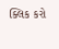ક્લિક કરો